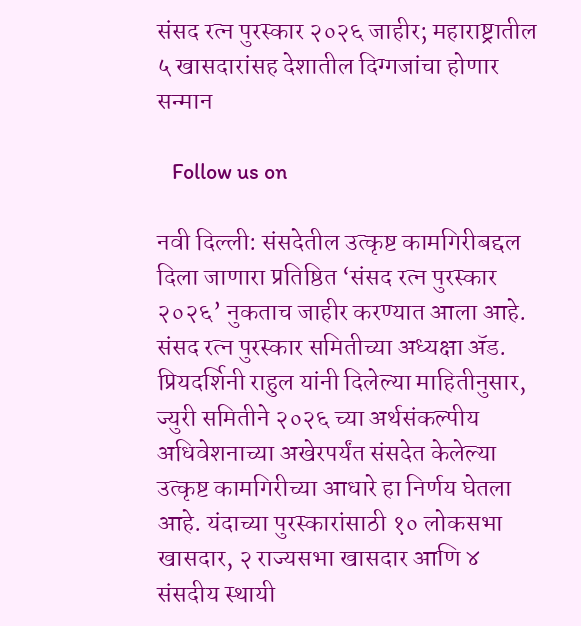संसद रत्न पुरस्कार २०२६ जाहीर; महाराष्ट्रातील ५ खासदारांसह देशातील दिग्गजांचा होणार सन्मान

   Follow us on

नवी दिल्ली: संसदेतील उत्कृष्ट कामगिरीबद्दल दिला जाणारा प्रतिष्ठित ‘संसद रत्न पुरस्कार २०२६’ नुकताच जाहीर करण्यात आला आहे. संसद रत्न पुरस्कार समितीच्या अध्यक्षा ॲड. प्रियदर्शिनी राहुल यांनी दिलेल्या माहितीनुसार, ज्युरी समितीने २०२६ च्या अर्थसंकल्पीय अधिवेशनाच्या अखेरपर्यंत संसदेत केलेल्या उत्कृष्ट कामगिरीच्या आधारे हा निर्णय घेतला आहे. यंदाच्या पुरस्कारांसाठी १० लोकसभा खासदार, २ राज्यसभा खासदार आणि ४ संसदीय स्थायी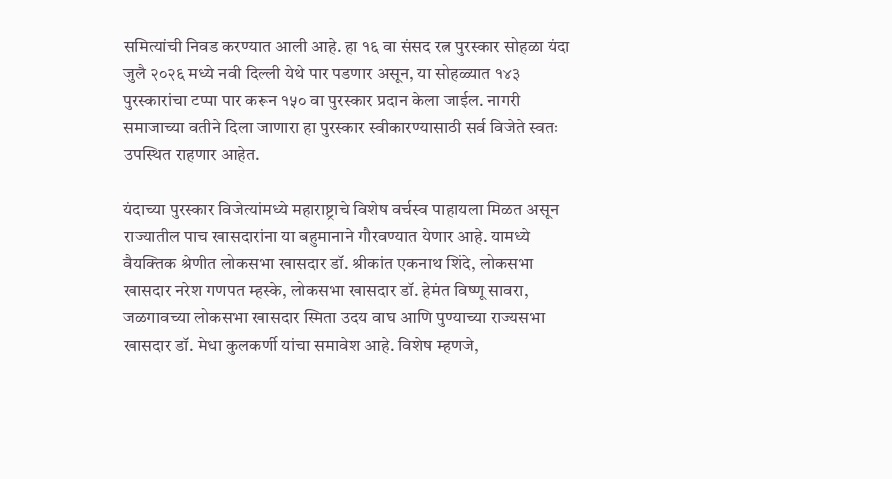समित्यांची निवड करण्यात आली आहे. हा १६ वा संसद रत्न पुरस्कार सोहळा यंदा जुलै २०२६ मध्ये नवी दिल्ली येथे पार पडणार असून, या सोहळ्यात १४३ पुरस्कारांचा टप्पा पार करून १५० वा पुरस्कार प्रदान केला जाईल. नागरी समाजाच्या वतीने दिला जाणारा हा पुरस्कार स्वीकारण्यासाठी सर्व विजेते स्वतः उपस्थित राहणार आहेत.

यंदाच्या पुरस्कार विजेत्यांमध्ये महाराष्ट्राचे विशेष वर्चस्व पाहायला मिळत असून राज्यातील पाच खासदारांना या बहुमानाने गौरवण्यात येणार आहे. यामध्ये वैयक्तिक श्रेणीत लोकसभा खासदार डॉ. श्रीकांत एकनाथ शिंदे, लोकसभा खासदार नरेश गणपत म्हस्के, लोकसभा खासदार डॉ. हेमंत विष्णू सावरा, जळगावच्या लोकसभा खासदार स्मिता उदय वाघ आणि पुण्याच्या राज्यसभा खासदार डॉ. मेधा कुलकर्णी यांचा समावेश आहे. विशेष म्हणजे,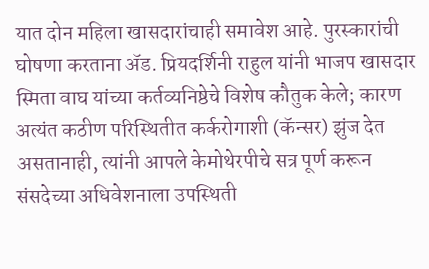यात दोन महिला खासदारांचाही समावेश आहे. पुरस्कारांची घोषणा करताना ॲड. प्रियदर्शिनी राहुल यांनी भाजप खासदार स्मिता वाघ यांच्या कर्तव्यनिष्ठेचे विशेष कौतुक केले; कारण अत्यंत कठीण परिस्थितीत कर्करोगाशी (कॅन्सर) झुंज देत असतानाही, त्यांनी आपले केमोथेरपीचे सत्र पूर्ण करून संसदेच्या अधिवेशनाला उपस्थिती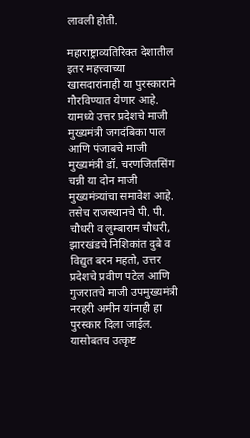लावली होती.

महाराष्ट्राव्यतिरिक्त देशातील इतर महत्त्वाच्या खासदारांनाही या पुरस्काराने गौरविण्यात येणार आहे. यामध्ये उत्तर प्रदेशचे माजी मुख्यमंत्री जगदंबिका पाल आणि पंजाबचे माजी मुख्यमंत्री डॉ. चरणजितसिंग चन्नी या दोन माजी मुख्यमंत्र्यांचा समावेश आहे. तसेच राजस्थानचे पी. पी. चौधरी व लुम्बाराम चौधरी, झारखंडचे निशिकांत दुबे व विद्युत बरन महतो, उत्तर प्रदेशचे प्रवीण पटेल आणि गुजरातचे माजी उपमुख्यमंत्री नरहरी अमीन यांनाही हा पुरस्कार दिला जाईल. यासोबतच उत्कृष्ट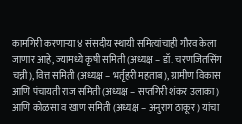कामगिरी करणाऱ्या ४ संसदीय स्थायी समित्यांचाही गौरव केला जाणार आहे, ज्यामध्ये कृषी समिती (अध्यक्ष – डॉ. चरणजितसिंग चन्नी), वित्त समिती (अध्यक्ष – भर्तृहरी महताब), ग्रामीण विकास आणि पंचायती राज समिती (अध्यक्ष – सप्तगिरी शंकर उलाका) आणि कोळसा व खाण समिती (अध्यक्ष – अनुराग ठाकूर) यांचा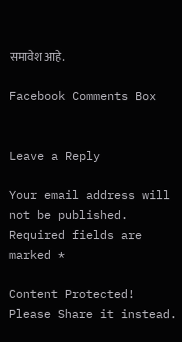समावेश आहे.

Facebook Comments Box


Leave a Reply

Your email address will not be published. Required fields are marked *

Content Protected! Please Share it instead.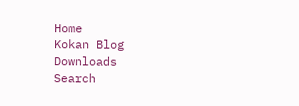Home
Kokan Blog
Downloads
Search